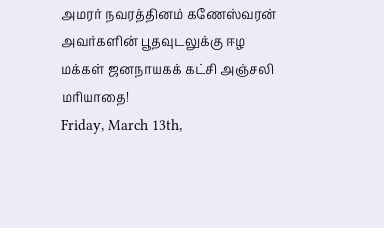அமரர் நவரத்தினம் கணேஸ்வரன் அவர்களின் பூதவுடலுக்கு ஈழ மக்கள் ஜனநாயகக் கட்சி அஞ்சலி மரியாதை!
Friday, March 13th,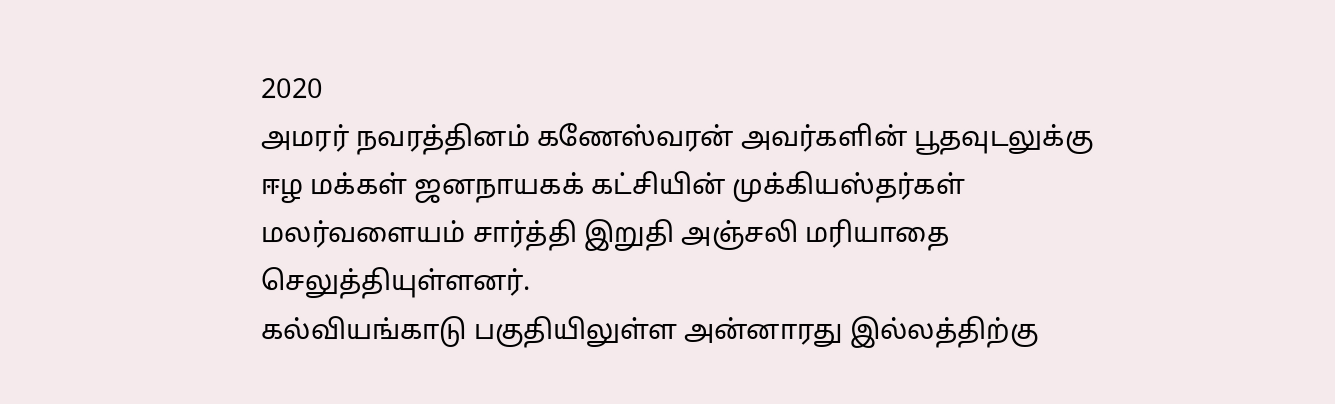2020
அமரர் நவரத்தினம் கணேஸ்வரன் அவர்களின் பூதவுடலுக்கு ஈழ மக்கள் ஜனநாயகக் கட்சியின் முக்கியஸ்தர்கள் மலர்வளையம் சார்த்தி இறுதி அஞ்சலி மரியாதை செலுத்தியுள்ளனர்.
கல்வியங்காடு பகுதியிலுள்ள அன்னாரது இல்லத்திற்கு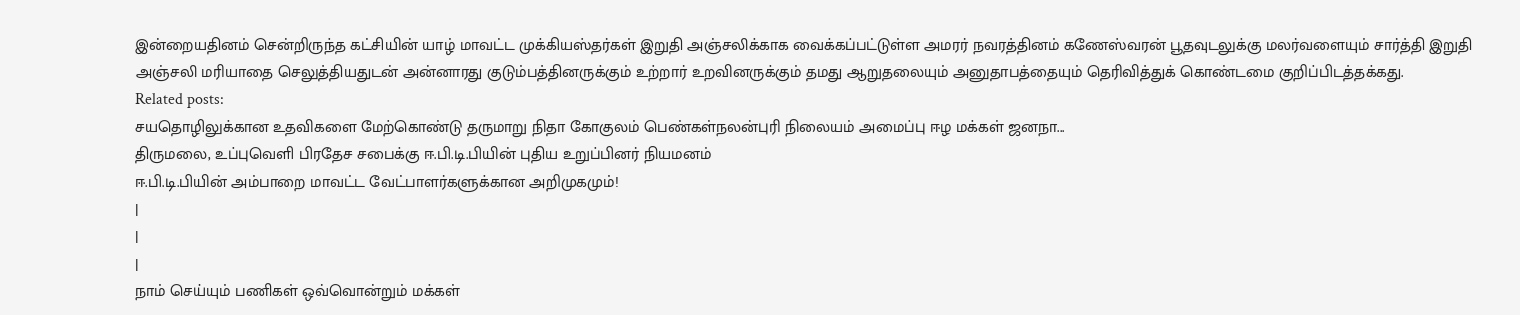இன்றையதினம் சென்றிருந்த கட்சியின் யாழ் மாவட்ட முக்கியஸ்தர்கள் இறுதி அஞ்சலிக்காக வைக்கப்பட்டுள்ள அமரர் நவரத்தினம் கணேஸ்வரன் பூதவுடலுக்கு மலர்வளையும் சார்த்தி இறுதி அஞ்சலி மரியாதை செலுத்தியதுடன் அன்னாரது குடும்பத்தினருக்கும் உற்றார் உறவினருக்கும் தமது ஆறுதலையும் அனுதாபத்தையும் தெரிவித்துக் கொண்டமை குறிப்பிடத்தக்கது.
Related posts:
சயதொழிலுக்கான உதவிகளை மேற்கொண்டு தருமாறு நிதா கோகுலம் பெண்கள்நலன்புரி நிலையம் அமைப்பு ஈழ மக்கள் ஜனநா...
திருமலை, உப்புவெளி பிரதேச சபைக்கு ஈ.பி.டி.பியின் புதிய உறுப்பினர் நியமனம்
ஈ.பி.டி.பியின் அம்பாறை மாவட்ட வேட்பாளர்களுக்கான அறிமுகமும்!
|
|
|
நாம் செய்யும் பணிகள் ஒவ்வொன்றும் மக்கள்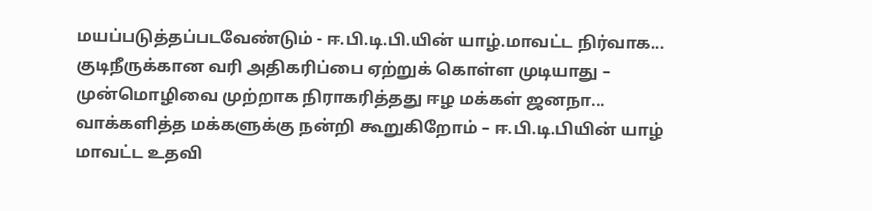மயப்படுத்தப்படவேண்டும் - ஈ.பி.டி.பி.யின் யாழ்.மாவட்ட நிர்வாக...
குடிநீருக்கான வரி அதிகரிப்பை ஏற்றுக் கொள்ள முடியாது – முன்மொழிவை முற்றாக நிராகரித்தது ஈழ மக்கள் ஜனநா...
வாக்களித்த மக்களுக்கு நன்றி கூறுகிறோம் – ஈ.பி.டி.பியின் யாழ் மாவட்ட உதவி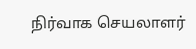நிர்வாக செயலாளர்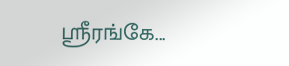ஸ்ரீரங்கே...